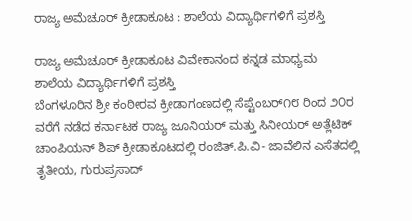ರಾಜ್ಯ ಅಮೆಚೂರ್ ಕ್ರೀಡಾಕೂಟ : ಶಾಲೆಯ ವಿದ್ಯಾರ್ಥಿಗಳಿಗೆ ಪ್ರಶಸ್ತಿ

ರಾಜ್ಯ ಅಮೆಚೂರ್ ಕ್ರೀಡಾಕೂಟ ವಿವೇಕಾನಂದ ಕನ್ನಡ ಮಾಧ್ಯಮ ಶಾಲೆಯ ವಿದ್ಯಾರ್ಥಿಗಳಿಗೆ ಪ್ರಶಸ್ತಿ
ಬೆಂಗಳೂರಿನ ಶ್ರೀ ಕಂಠೀರವ ಕ್ರೀಡಾಗಂಣದಲ್ಲಿ ಸೆಪ್ಟೆಂಬರ್೧೮ ರಿಂದ ೨೦ರ ವರೆಗೆ ನಡೆದ ಕರ್ನಾಟಕ ರಾಜ್ಯ ಜೂನಿಯರ್ ಮತ್ತು ಸಿನೀಯರ್ ಅತ್ಲೆಟಿಕ್ ಚಾಂಪಿಯನ್ ಶಿಪ್ ಕ್ರೀಡಾಕೂಟದಲ್ಲಿ ರಂಜಿತ್.ಪಿ.ವಿ- ಜಾವೆಲಿನ ಎಸೆತದಲ್ಲಿ ತೃತೀಯ, ಗುರುಪ್ರಸಾದ್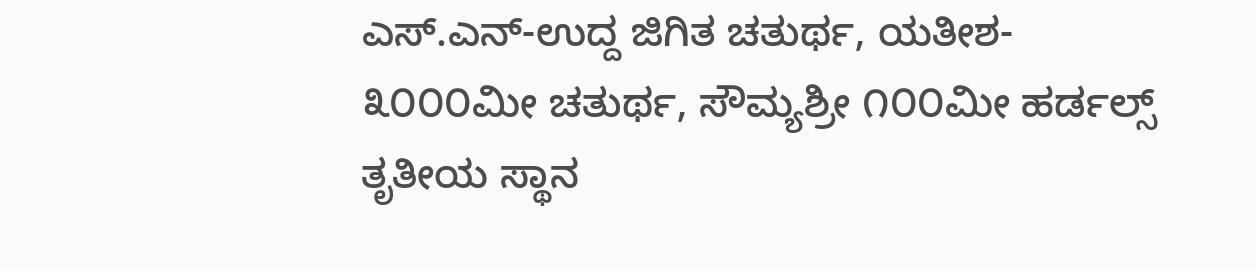ಎಸ್.ಎನ್-ಉದ್ದ ಜಿಗಿತ ಚತುರ್ಥ, ಯತೀಶ- ೩೦೦೦ಮೀ ಚತುರ್ಥ, ಸೌಮ್ಯಶ್ರೀ ೧೦೦ಮೀ ಹರ್ಡಲ್ಸ್ ತೃತೀಯ ಸ್ಥಾನ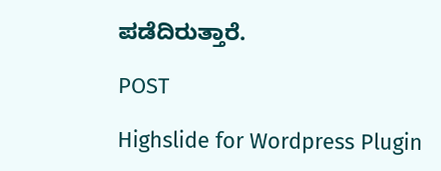ಪಡೆದಿರುತ್ತಾರೆ.

POST

Highslide for Wordpress Plugin